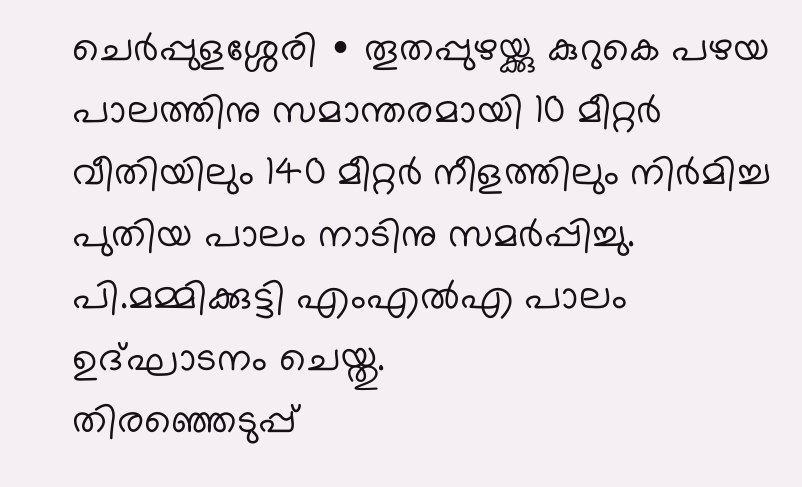ചെർപ്പുളശ്ശേരി ∙ തൂതപ്പുഴയ്ക്കു കുറുകെ പഴയ പാലത്തിനു സമാന്തരമായി 10 മീറ്റർ വീതിയിലും 140 മീറ്റർ നീളത്തിലും നിർമിച്ച പുതിയ പാലം നാടിനു സമർപ്പിച്ചു. പി.മമ്മിക്കുട്ടി എംഎൽഎ പാലം ഉദ്ഘാടനം ചെയ്തു.
തിരഞ്ഞെടുപ്പ്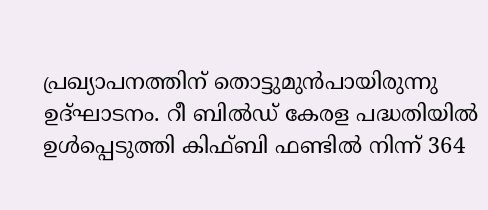പ്രഖ്യാപനത്തിന് തൊട്ടുമുൻപായിരുന്നു ഉദ്ഘാടനം. റീ ബിൽഡ് കേരള പദ്ധതിയിൽ ഉൾപ്പെടുത്തി കിഫ്ബി ഫണ്ടിൽ നിന്ന് 364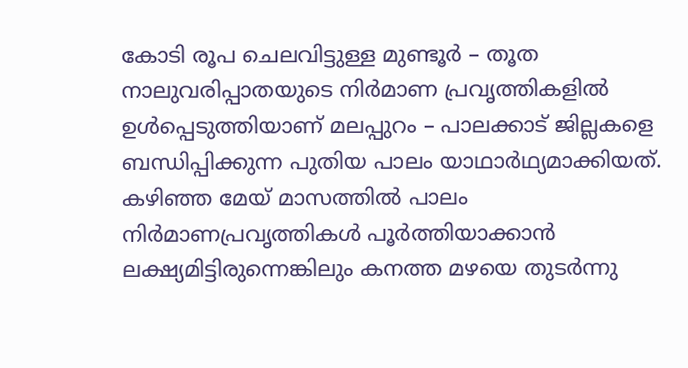കോടി രൂപ ചെലവിട്ടുള്ള മുണ്ടൂർ – തൂത നാലുവരിപ്പാതയുടെ നിർമാണ പ്രവൃത്തികളിൽ ഉൾപ്പെടുത്തിയാണ് മലപ്പുറം – പാലക്കാട് ജില്ലകളെ ബന്ധിപ്പിക്കുന്ന പുതിയ പാലം യാഥാർഥ്യമാക്കിയത്.
കഴിഞ്ഞ മേയ് മാസത്തിൽ പാലം നിർമാണപ്രവൃത്തികൾ പൂർത്തിയാക്കാൻ ലക്ഷ്യമിട്ടിരുന്നെങ്കിലും കനത്ത മഴയെ തുടർന്നു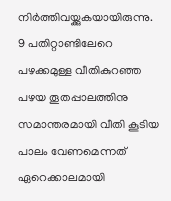നിർത്തിവയ്ക്കുകയായിരുന്നു.
9 പതിറ്റാണ്ടിലേറെ പഴക്കമുള്ള വീതികുറഞ്ഞ പഴയ തൂതപ്പാലത്തിനു സമാന്തരമായി വീതി കൂടിയ പാലം വേണമെന്നത് ഏറെക്കാലമായി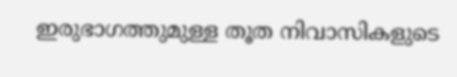ഇരുഭാഗത്തുമുള്ള തൂത നിവാസികളുടെ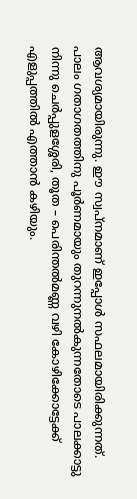ആവശ്യമായിരുന്നു. ഈ സ്വപ്നമാണ് ഇപ്പോൾ സഫലമായിരിക്കുന്നത്.
പാലം ഗതാഗതത്തിനു പൂർണമായും തുറന്നുനൽകുന്നതോടെ പാലക്കാട്ടു നിന്നു ചെർപ്പുളശ്ശേരി, തൂത – പെരിന്തൽമണ്ണ വഴി കോഴിക്കോട്ടേക്ക് എളുപ്പത്തിൽ എത്താൻ കഴിയും.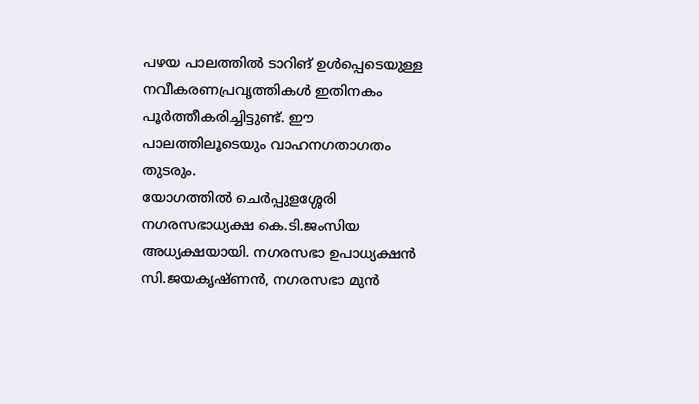പഴയ പാലത്തിൽ ടാറിങ് ഉൾപ്പെടെയുള്ള നവീകരണപ്രവൃത്തികൾ ഇതിനകം പൂർത്തീകരിച്ചിട്ടുണ്ട്. ഈ പാലത്തിലൂടെയും വാഹനഗതാഗതം തുടരും.
യോഗത്തിൽ ചെർപ്പുളശ്ശേരി നഗരസഭാധ്യക്ഷ കെ.ടി.ജംസിയ അധ്യക്ഷയായി. നഗരസഭാ ഉപാധ്യക്ഷൻ സി.ജയകൃഷ്ണൻ, നഗരസഭാ മുൻ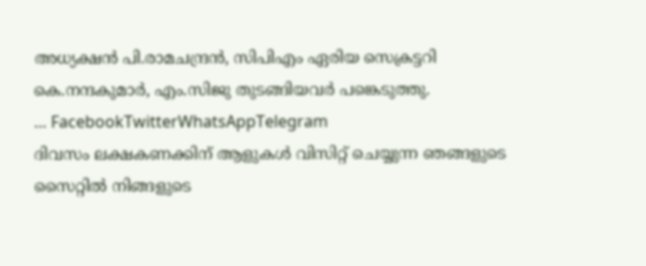അധ്യക്ഷൻ പി.രാമചന്ദ്രൻ, സിപിഎം ഏരിയ സെക്രട്ടറി കെ.നന്ദകുമാർ, എം.സിജു തുടങ്ങിയവർ പങ്കെടുത്തു.
… FacebookTwitterWhatsAppTelegram
ദിവസം ലക്ഷകണക്കിന് ആളുകൾ വിസിറ്റ് ചെയ്യുന്ന ഞങ്ങളുടെ സൈറ്റിൽ നിങ്ങളുടെ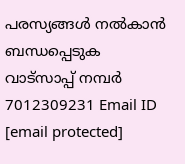പരസ്യങ്ങൾ നൽകാൻ ബന്ധപ്പെടുക വാട്സാപ്പ് നമ്പർ 7012309231 Email ID [email protected]